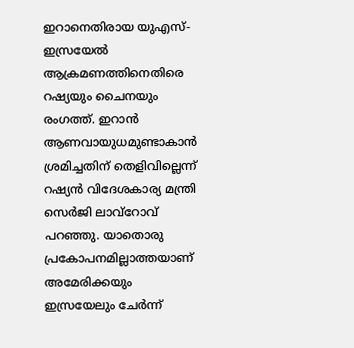ഇറാനെതിരായ യുഎസ്-ഇസ്രയേൽ ആക്രമണത്തിനെതിരെ റഷ്യയും ചൈനയും രംഗത്ത്. ഇറാൻ ആണവായുധമുണ്ടാകാൻ ശ്രമിച്ചതിന് തെളിവില്ലെന്ന് റഷ്യൻ വിദേശകാര്യ മന്ത്രി സെർജി ലാവ്റോവ് പറഞ്ഞു. യാതൊരു പ്രകോപനമില്ലാത്തയാണ് അമേരിക്കയും ഇസ്രയേലും ചേർന്ന്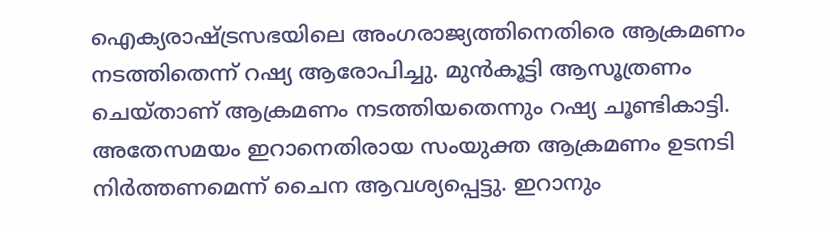ഐക്യരാഷ്ട്രസഭയിലെ അംഗരാജ്യത്തിനെതിരെ ആക്രമണം നടത്തിതെന്ന് റഷ്യ ആരോപിച്ചു. മുൻകൂട്ടി ആസൂത്രണം ചെയ്താണ് ആക്രമണം നടത്തിയതെന്നും റഷ്യ ചൂണ്ടികാട്ടി. അതേസമയം ഇറാനെതിരായ സംയുക്ത ആക്രമണം ഉടനടി നിർത്തണമെന്ന് ചൈന ആവശ്യപ്പെട്ടു. ഇറാനും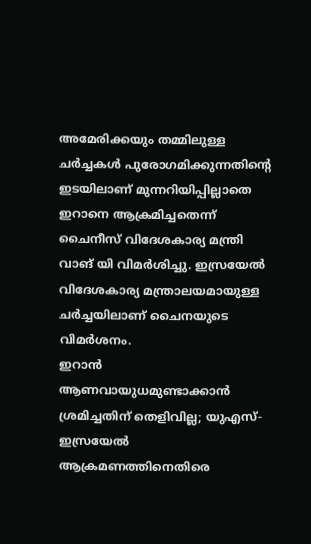അമേരിക്കയും തമ്മിലുള്ള ചർച്ചകൾ പുരോഗമിക്കുന്നതിന്റെ ഇടയിലാണ് മുന്നറിയിപ്പില്ലാതെ ഇറാനെ ആക്രമിച്ചതെന്ന് ചൈനീസ് വിദേശകാര്യ മന്ത്രി വാങ് യി വിമർശിച്ചു. ഇസ്രയേൽ വിദേശകാര്യ മന്ത്രാലയമായുള്ള ചർച്ചയിലാണ് ചൈനയുടെ വിമർശനം.
ഇറാൻ ആണവായുധമുണ്ടാക്കാൻ ശ്രമിച്ചതിന് തെളിവില്ല; യുഎസ്-ഇസ്രയേൽ ആക്രമണത്തിനെതിരെ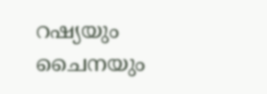റഷ്യയും ചൈനയും